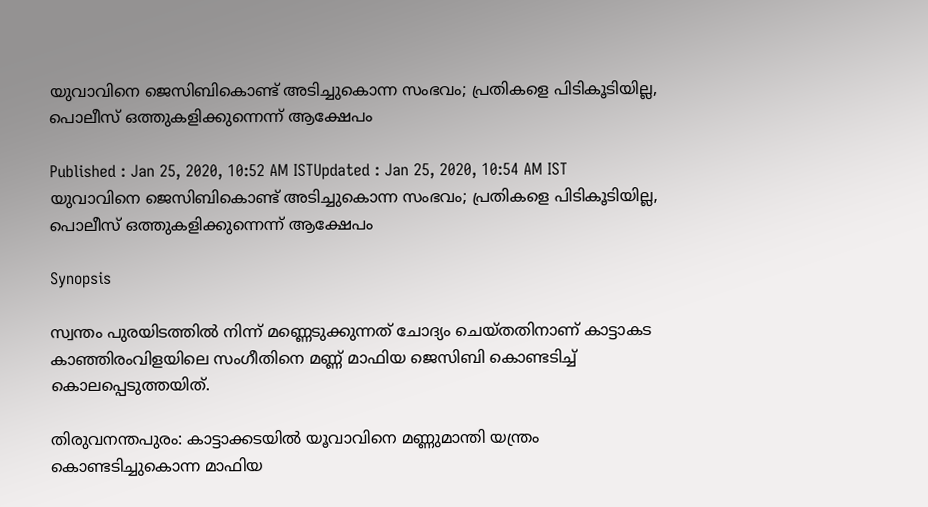യുവാവിനെ ജെസിബികൊണ്ട് അടിച്ചുകൊന്ന സംഭവം; പ്രതികളെ പിടികൂടിയില്ല, പൊലീസ് ഒത്തുകളിക്കുന്നെന്ന് ആക്ഷേപം

Published : Jan 25, 2020, 10:52 AM ISTUpdated : Jan 25, 2020, 10:54 AM IST
യുവാവിനെ ജെസിബികൊണ്ട് അടിച്ചുകൊന്ന സംഭവം; പ്രതികളെ പിടികൂടിയില്ല, പൊലീസ് ഒത്തുകളിക്കുന്നെന്ന് ആക്ഷേപം

Synopsis

സ്വന്തം പുരയിടത്തില്‍ നിന്ന് മണ്ണെടുക്കുന്നത് ചോദ്യം ചെയ്തതിനാണ് കാട്ടാകട കാഞ്ഞിരംവിളയിലെ സംഗീതിനെ മണ്ണ് മാഫിയ ജെസിബി കൊണ്ടടിച്ച് കൊലപ്പെടുത്തയിത്.

തിരുവനന്തപുരം: കാട്ടാക്കടയില്‍ യൂവാവിനെ മണ്ണുമാന്തി യന്ത്രം കൊണ്ടടിച്ചുകൊന്ന മാഫിയ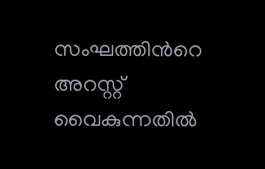സംഘത്തിന്‍റെ അറസ്റ്റ് വൈകുന്നതില്‍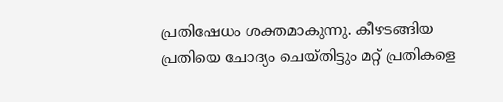പ്രതിഷേധം ശക്തമാകുന്നു. കീഴടങ്ങിയ പ്രതിയെ ചോദ്യം ചെയ്തിട്ടും മറ്റ് പ്രതികളെ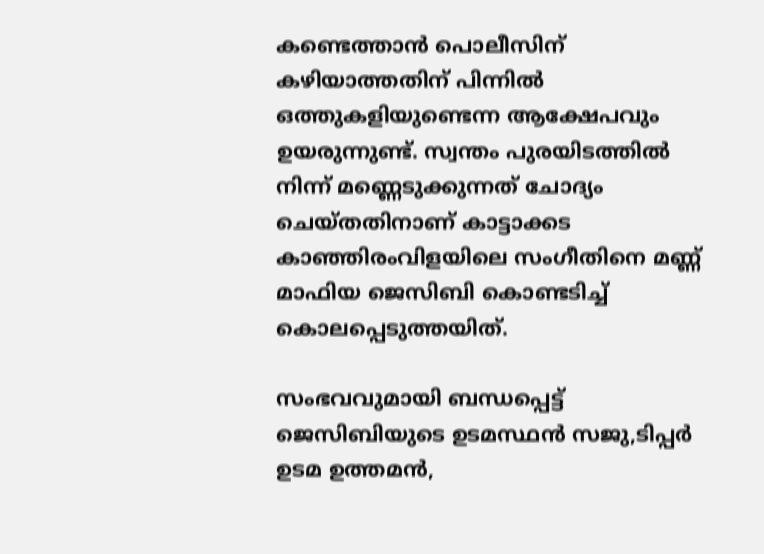കണ്ടെത്താന്‍ പൊലീസിന് കഴിയാത്തതിന് പിന്നില്‍ ഒത്തുകളിയുണ്ടെന്ന ആക്ഷേപവും ഉയരുന്നുണ്ട്. സ്വന്തം പുരയിടത്തില്‍ നിന്ന് മണ്ണെടുക്കുന്നത് ചോദ്യം ചെയ്തതിനാണ് കാട്ടാക്കട കാഞ്ഞിരംവിളയിലെ സംഗീതിനെ മണ്ണ് മാഫിയ ജെസിബി കൊണ്ടടിച്ച് കൊലപ്പെടുത്തയിത്.

സംഭവവുമായി ബന്ധപ്പെട്ട് ജെസിബിയുടെ ഉടമസ്ഥന്‍ സജു,ടിപ്പര്‍ ഉടമ ഉത്തമന്‍,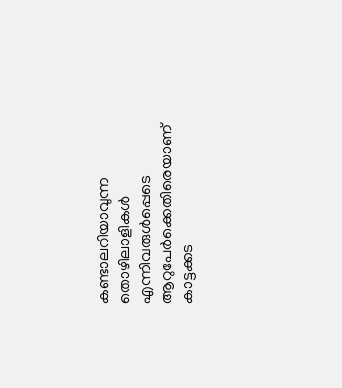കണ്ടാലറിയാവുന്ന തൊഴിലാളികള്‍ എന്നിവരുള്‍പ്പെടെ ആറുപേര്‍ക്കെതിരെയാണ് കാട്ടക്കട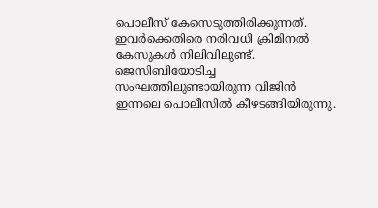പൊലീസ് കേസെടുത്തിരിക്കുന്നത്. ഇവര്‍ക്കെതിരെ നരിവധി ക്രിമിനല്‍ കേസുകള്‍ നിലിവിലുണ്ട്. ജെസിബിയോടിച്ച സംഘത്തിലുണ്ടായിരുന്ന വിജിന്‍ ഇന്നലെ പൊലീസില്‍ കീഴടങ്ങിയിരുന്നു.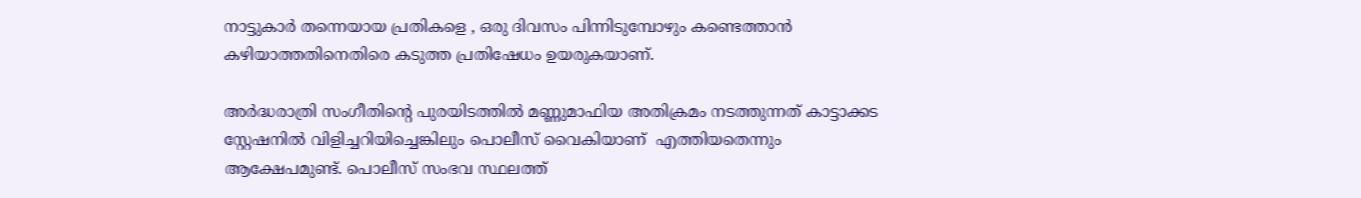നാട്ടുകാര്‍ തന്നെയായ പ്രതികളെ , ഒരു ദിവസം പിന്നിടുമ്പോഴും കണ്ടെത്താന്‍ കഴിയാത്തതിനെതിരെ കടുത്ത പ്രതിഷേധം ഉയരുകയാണ്.

അര്‍ദ്ധരാത്രി സംഗീതിന്‍റെ പുരയിടത്തില്‍ മണ്ണുമാഫിയ അതിക്രമം നടത്തുന്നത് കാട്ടാക്കട സ്റ്റേഷനില്‍ വിളിച്ചറിയിച്ചെങ്കിലും പൊലീസ് വൈകിയാണ്  എത്തിയതെന്നും ആക്ഷേപമുണ്ട്. പൊലീസ് സംഭവ സ്ഥലത്ത്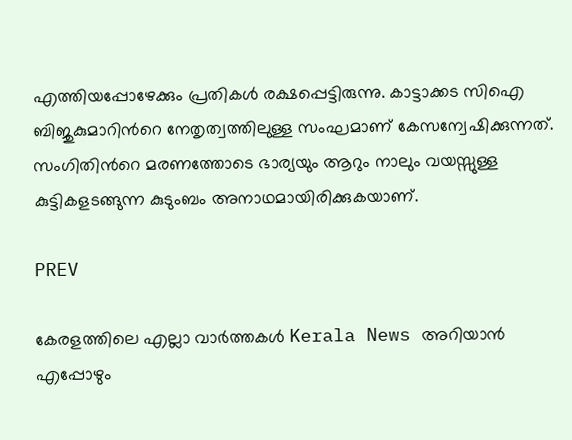എത്തിയപ്പോഴേക്കും പ്രതികള്‍ രക്ഷപ്പെട്ടിരുന്നു. കാട്ടാക്കട സിഐ ബിജുകുമാറിന്‍റെ നേതൃത്വത്തിലുള്ള സംഘമാണ് കേസന്വേഷിക്കുന്നത്. സംഗിതിന്‍റെ മരണത്തോടെ ഭാര്യയും ആറും നാലും വയസ്സുള്ള കുട്ടികളടങ്ങുന്ന കുടുംബം അനാഥമായിരിക്കുകയാണ്.

PREV

കേരളത്തിലെ എല്ലാ വാർത്തകൾ Kerala News അറിയാൻ  എപ്പോഴും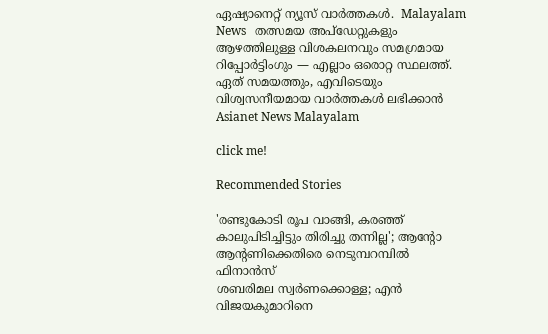ഏഷ്യാനെറ്റ് ന്യൂസ് വാർത്തകൾ.  Malayalam News   തത്സമയ അപ്‌ഡേറ്റുകളും ആഴത്തിലുള്ള വിശകലനവും സമഗ്രമായ റിപ്പോർട്ടിംഗും — എല്ലാം ഒരൊറ്റ സ്ഥലത്ത്. ഏത് സമയത്തും, എവിടെയും വിശ്വസനീയമായ വാർത്തകൾ ലഭിക്കാൻ Asianet News Malayalam

click me!

Recommended Stories

'രണ്ടുകോടി രൂപ വാങ്ങി, കരഞ്ഞ് കാലുപിടിച്ചിട്ടും തിരിച്ചു തന്നില്ല'; ആന്‍റോ ആന്‍റണിക്കെതിരെ നെടുമ്പറമ്പിൽ ഫിനാൻസ്
ശബരിമല സ്വർണക്കൊള്ള; എൻ വിജയകുമാറിനെ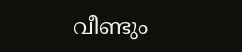വീണ്ടും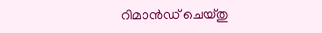റിമാൻഡ് ചെയ്തു